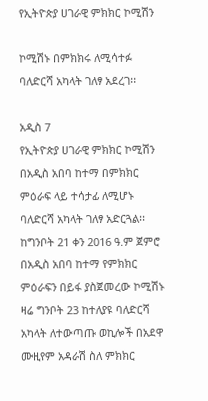የኢትዮጵያ ሀገራዊ ምክክር ኮሚሽን

ኮሚሽኑ በምክክሩ ለሚሳተፉ ባለድርሻ አካላት ገለፃ አደረገ፡፡

አዲስ 7
የኢትዮጵያ ሀገራዊ ምክክር ኮሚሽን በአዲስ አበባ ከተማ በምክክር ምዕራፍ ላይ ተሳታፊ ለሚሆኑ ባለድርሻ አካላት ገለፃ አድርጓል፡፡
ከግንቦት 21 ቀን 2016 ዓ.ም ጀምሮ በአዲስ አበባ ከተማ የምክክር ምዕራፍን በይፋ ያስጀመረው ኮሚሽኑ ዛሬ ግንቦት 23 ከተለያዩ ባለድርሻ አካላት ለተውጣጡ ወኪሎች በአደዋ ሙዚየም አዳራሽ ስለ ምክክር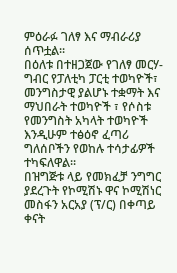ምዕራፉ ገለፃ እና ማብራሪያ ሰጥቷል፡፡
በዕለቱ በተዘጋጀው የገለፃ መርሃ-ግብር የፓለቲካ ፓርቲ ተወካዮች፣ መንግስታዊ ያልሆኑ ተቋማት እና ማህበራት ተወካዮች ፣ የሶስቱ የመንግስት አካላት ተወካዮች እንዲሁም ተፅዕኖ ፈጣሪ ግለሰቦችን የወከሉ ተሳታፊዎች ተካፍለዋል፡፡
በዝግጅቱ ላይ የመክፈቻ ንግግር ያደረጉት የኮሚሽኑ ዋና ኮሚሽነር መስፋን አርአያ (ፕ/ር) በቀጣይ ቀናት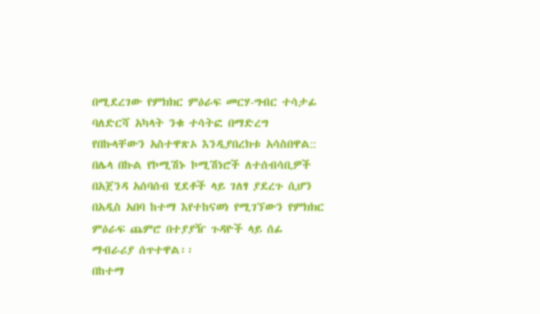በሚደረገው የምክክር ምዕራፍ መርሃ-ግብር ተሳታፊ ባለድርሻ አካላት ንቁ ተሳትፎ በማድረግ የበኩላቸውን አስተዋጽኦ እንዲያበረክቱ አሳስበዋል::
በሌላ በኩል የኮሚሽኑ ኮሚሽነሮች ለተሰብሳቢዎች በአጀንዳ አሰባሰብ ሂደቶች ላይ ገለፃ ያደረጉ ሲሆን በአዲስ አበባ ከተማ እየተከናወነ የሚገኘውን የምክክር ምዕራፍ ጨምሮ በተያያዥ ጉዳዮች ላይ ሰፊ ማብራሪያ ሰጥተዋል፡፡
በከተማ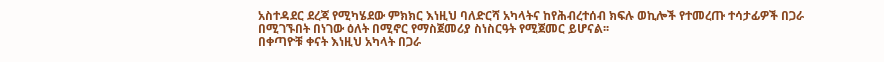አስተዳደር ደረጃ የሚካሄደው ምክክር እነዚህ ባለድርሻ አካላትና ከየሕብረተሰብ ክፍሉ ወኪሎች የተመረጡ ተሳታፊዎች በጋራ በሚገኙበት በነገው ዕለት በሚኖር የማስጀመሪያ ስነስርዓት የሚጀመር ይሆናል፡፡
በቀጣዮቹ ቀናት እነዚህ አካላት በጋራ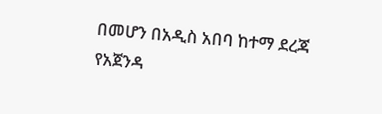በመሆን በአዲስ አበባ ከተማ ደረጃ የአጀንዳ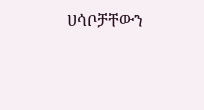ሀሳቦቻቸውን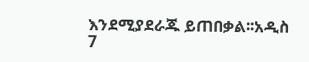እንደሚያደራጁ ይጠበቃል፡፡አዲስ 7